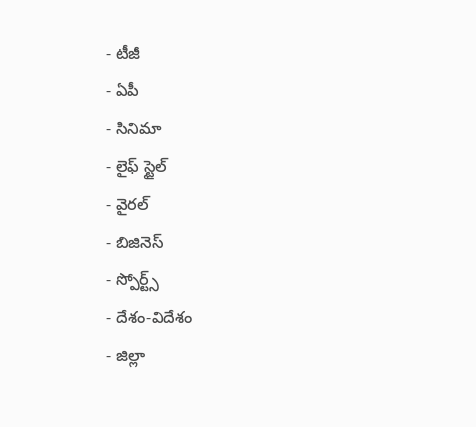- టీజీ
- ఏపీ
- సినిమా
- లైఫ్ స్టైల్
- వైరల్
- బిజినెస్
- స్పోర్ట్స్
- దేశం-విదేశం
- జిల్లా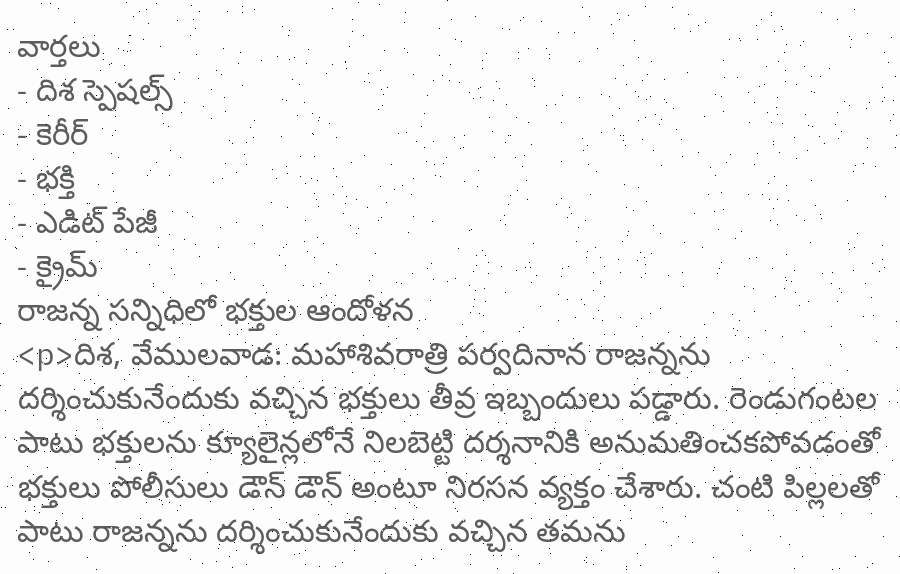వార్తలు
- దిశ స్పెషల్స్
- కెరీర్
- భక్తి
- ఎడిట్ పేజీ
- క్రైమ్
రాజన్న సన్నిధిలో భక్తుల ఆందోళన
<p>దిశ, వేములవాడ: మహాశివరాత్రి పర్వదినాన రాజన్నను దర్శించుకునేందుకు వచ్చిన భక్తులు తీవ్ర ఇబ్బందులు పడ్డారు. రెండుగంటల పాటు భక్తులను క్యూలైన్లలోనే నిలబెట్టి దర్శనానికి అనుమతించకపోవడంతో భక్తులు పోలీసులు డౌన్ డౌన్ అంటూ నిరసన వ్యక్తం చేశారు. చంటి పిల్లలతో పాటు రాజన్నను దర్శించుకునేందుకు వచ్చిన తమను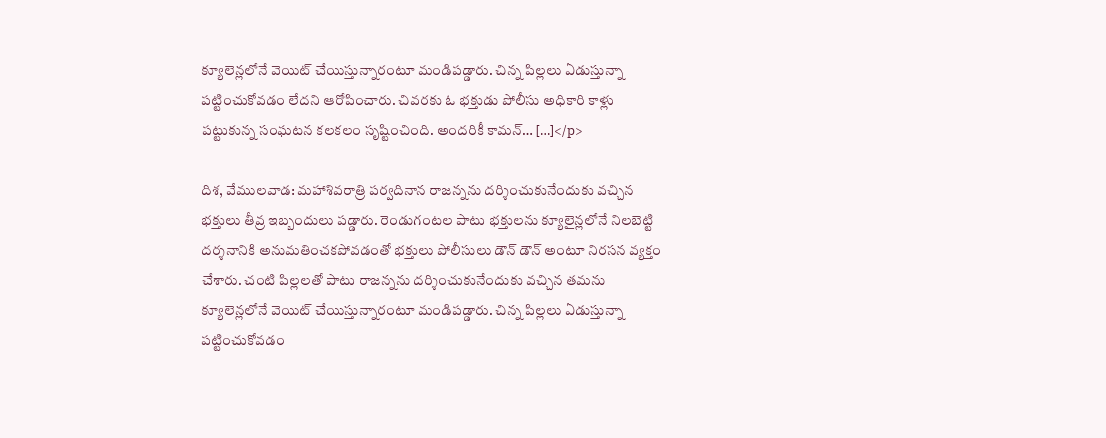క్యూలెన్లలోనే వెయిట్ చేయిస్తున్నారంటూ మండిపడ్డారు. చిన్న పిల్లలు ఏడుస్తున్నా పట్టించుకోవడం లేదని ఆరోపించారు. చివరకు ఓ భక్తుడు పోలీసు అధికారి కాళ్లు పట్టుకున్న సంఘటన కలకలం సృష్టించింది. అందరికీ కామన్… […]</p>

దిశ, వేములవాడ: మహాశివరాత్రి పర్వదినాన రాజన్నను దర్శించుకునేందుకు వచ్చిన భక్తులు తీవ్ర ఇబ్బందులు పడ్డారు. రెండుగంటల పాటు భక్తులను క్యూలైన్లలోనే నిలబెట్టి దర్శనానికి అనుమతించకపోవడంతో భక్తులు పోలీసులు డౌన్ డౌన్ అంటూ నిరసన వ్యక్తం చేశారు. చంటి పిల్లలతో పాటు రాజన్నను దర్శించుకునేందుకు వచ్చిన తమను క్యూలెన్లలోనే వెయిట్ చేయిస్తున్నారంటూ మండిపడ్డారు. చిన్న పిల్లలు ఏడుస్తున్నా పట్టించుకోవడం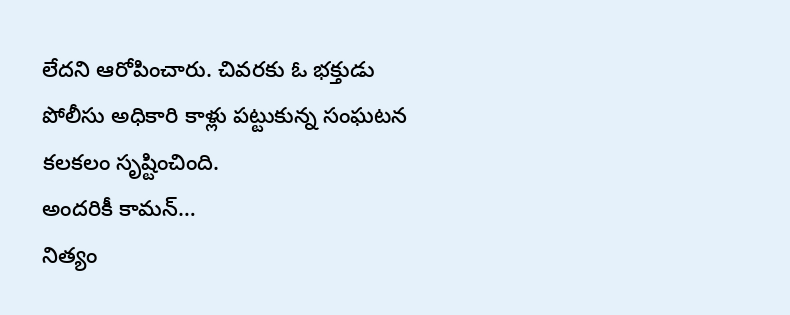లేదని ఆరోపించారు. చివరకు ఓ భక్తుడు పోలీసు అధికారి కాళ్లు పట్టుకున్న సంఘటన కలకలం సృష్టించింది.
అందరికీ కామన్…
నిత్యం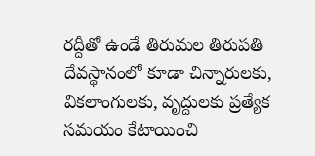రద్దీతో ఉండే తిరుమల తిరుపతి దేవస్థానంలో కూడా చిన్నారులకు, వికలాంగులకు, వృద్దులకు ప్రత్యేక సమయం కేటాయించి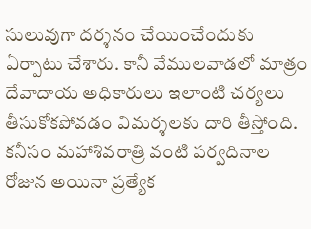సులువుగా దర్శనం చేయించేందుకు ఏర్పాటు చేశారు. కానీ వేములవాడలో మాత్రం దేవాదాయ అధికారులు ఇలాంటి చర్యలు తీసుకోకపోవడం విమర్శలకు దారి తీస్తోంది. కనీసం మహాశివరాత్రి వంటి పర్వదినాల రోజున అయినా ప్రత్యేక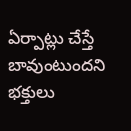ఏర్పాట్లు చేస్తే బావుంటుందని భక్తులు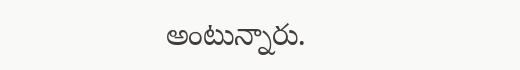అంటున్నారు.